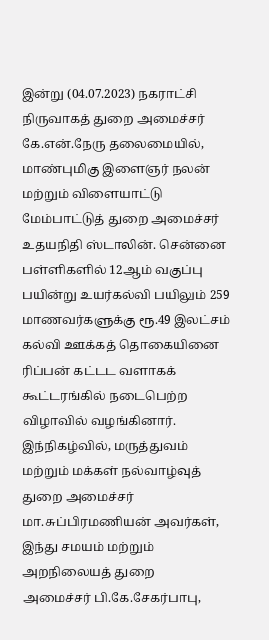இன்று (04.07.2023) நகராட்சி நிருவாகத் துறை அமைச்சர் கே.என்.நேரு தலைமையில், மாண்புமிகு இளைஞர் நலன் மற்றும் விளையாட்டு மேம்பாட்டுத் துறை அமைச்சர் உதயநிதி ஸ்டாலின். சென்னை பள்ளிகளில் 12ஆம் வகுப்பு பயின்று உயர்கல்வி பயிலும் 259 மாணவர்களுக்கு ரூ.49 இலட்சம் கல்வி ஊக்கத் தொகையினை ரிப்பன் கட்டட வளாகக் கூட்டரங்கில் நடைபெற்ற விழாவில் வழங்கினார். இந்நிகழ்வில், மருத்துவம் மற்றும் மக்கள் நல்வாழ்வுத் துறை அமைச்சர் மா.சுப்பிரமணியன் அவர்கள், இந்து சமயம் மற்றும் அறநிலையத் துறை
அமைச்சர் பி.கே.சேகர்பாபு,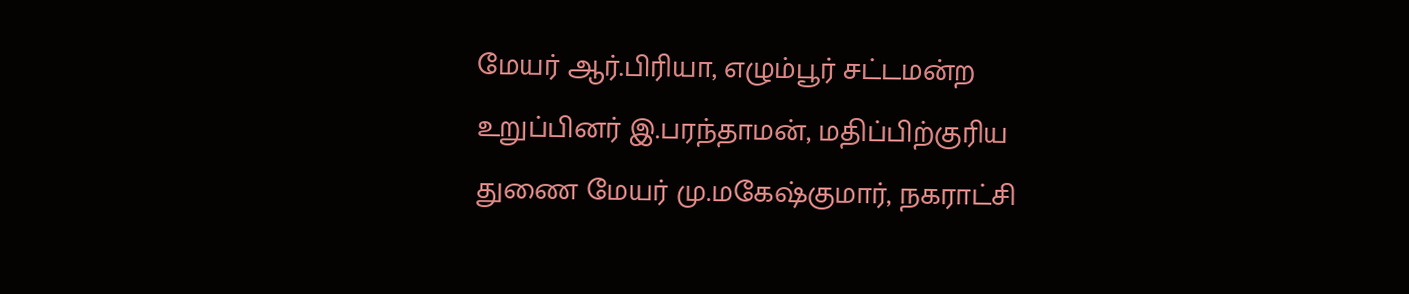மேயர் ஆர்.பிரியா, எழும்பூர் சட்டமன்ற உறுப்பினர் இ.பரந்தாமன், மதிப்பிற்குரிய துணை மேயர் மு.மகேஷ்குமார், நகராட்சி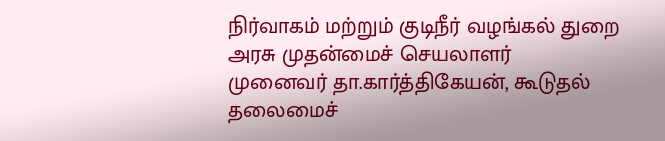நிர்வாகம் மற்றும் குடிநீர் வழங்கல் துறை அரசு முதன்மைச் செயலாளர்
முனைவர் தா.கார்த்திகேயன், கூடுதல் தலைமைச்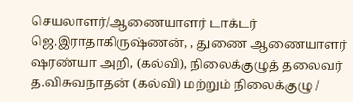செயலாளர்/ஆணையாளர் டாக்டர் ஜெ.இராதாகிருஷ்ணன், , துணை ஆணையாளர் ஷரண்யா அறி, (கல்வி), நிலைக்குழுத் தலைவர் த.விசுவநாதன் (கல்வி) மற்றும் நிலைக்குழு /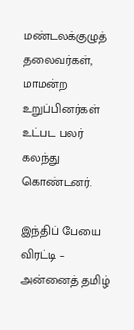மண்டலக்குழுத் தலைவர்கள், மாமன்ற உறுப்பினர்கள் உட்பட பலர் கலந்து கொண்டனர்.

இந்திப் பேயை விரட்டி – அன்னைத் தமிழ்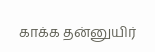காக்க தன்னுயிர்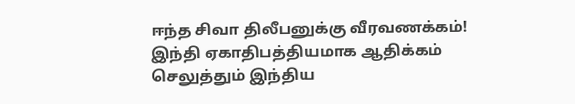ஈந்த சிவா திலீபனுக்கு வீரவணக்கம்!
இந்தி ஏகாதிபத்தியமாக ஆதிக்கம் செலுத்தும் இந்திய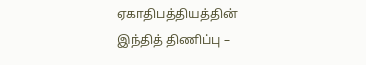ஏகாதிபத்தியத்தின் இந்தித் திணிப்பு –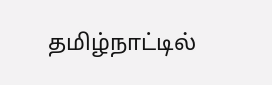தமிழ்நாட்டில்